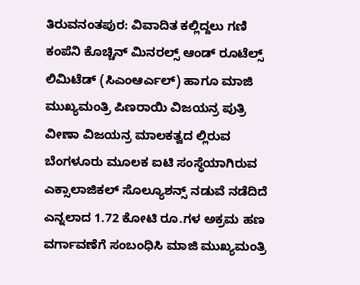ತಿರುವನಂತಪುರ: ವಿವಾದಿತ ಕಲ್ಲಿದ್ದಲು ಗಣಿ ಕಂಪೆನಿ ಕೊಚ್ಚಿನ್ ಮಿನರಲ್ಸ್ ಆಂಡ್ ರೂಟೆಲ್ಸ್ ಲಿಮಿಟೆಡ್ (ಸಿಎಂಆರ್ಎಲ್) ಹಾಗೂ ಮಾಜಿ ಮುಖ್ಯಮಂತ್ರಿ ಪಿಣರಾಯಿ ವಿಜಯನ್ರ ಪುತ್ರಿ ವೀಣಾ ವಿಜಯನ್ರ ಮಾಲಕತ್ವದ ಲ್ಲಿರುವ ಬೆಂಗಳೂರು ಮೂಲಕ ಐಟಿ ಸಂಸ್ಥೆಯಾಗಿರುವ ಎಕ್ಸಾಲಾಜಿಕಲ್ ಸೊಲ್ಯೂಶನ್ಸ್ ನಡುವೆ ನಡೆದಿದೆ ಎನ್ನಲಾದ 1.72 ಕೋಟಿ ರೂ.ಗಳ ಅಕ್ರಮ ಹಣ ವರ್ಗಾವಣೆಗೆ ಸಂಬಂಧಿಸಿ ಮಾಜಿ ಮುಖ್ಯಮಂತ್ರಿ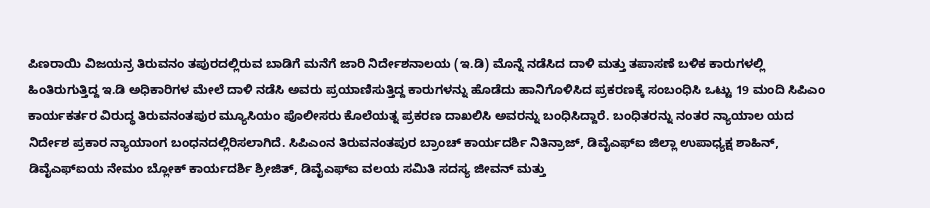ಪಿಣರಾಯಿ ವಿಜಯನ್ರ ತಿರುವನಂ ತಪುರದಲ್ಲಿರುವ ಬಾಡಿಗೆ ಮನೆಗೆ ಜಾರಿ ನಿರ್ದೇಶನಾಲಯ (ಇ.ಡಿ) ಮೊನ್ನೆ ನಡೆಸಿದ ದಾಳಿ ಮತ್ತು ತಪಾಸಣೆ ಬಳಿಕ ಕಾರುಗಳಲ್ಲಿ ಹಿಂತಿರುಗುತ್ತಿದ್ದ ಇ.ಡಿ ಅಧಿಕಾರಿಗಳ ಮೇಲೆ ದಾಳಿ ನಡೆಸಿ ಅವರು ಪ್ರಯಾಣಿಸುತ್ತಿದ್ದ ಕಾರುಗಳನ್ನು ಹೊಡೆದು ಹಾನಿಗೊಳಿಸಿದ ಪ್ರಕರಣಕ್ಕೆ ಸಂಬಂಧಿಸಿ ಒಟ್ಟು 19 ಮಂದಿ ಸಿಪಿಎಂ ಕಾರ್ಯಕರ್ತರ ವಿರುದ್ಧ ತಿರುವನಂತಪುರ ಮ್ಯೂಸಿಯಂ ಪೊಲೀಸರು ಕೊಲೆಯತ್ನ ಪ್ರಕರಣ ದಾಖಲಿಸಿ ಅವರನ್ನು ಬಂಧಿಸಿದ್ದಾರೆ. ಬಂಧಿತರನ್ನು ನಂತರ ನ್ಯಾಯಾಲ ಯದ ನಿರ್ದೇಶ ಪ್ರಕಾರ ನ್ಯಾಯಾಂಗ ಬಂಧನದಲ್ಲಿರಿಸಲಾಗಿದೆ. ಸಿಪಿಎಂನ ತಿರುವನಂತಪುರ ಬ್ರಾಂಚ್ ಕಾರ್ಯದರ್ಶಿ ನಿತಿನ್ರಾಜ್, ಡಿವೈಎಫ್ಐ ಜಿಲ್ಲಾ ಉಪಾಧ್ಯಕ್ಷ ಶಾಹಿನ್, ಡಿವೈಎಫ್ಐಯ ನೇಮಂ ಬ್ಲೋಕ್ ಕಾರ್ಯದರ್ಶಿ ಶ್ರೀಜಿತ್, ಡಿವೈಎಫ್ಐ ವಲಯ ಸಮಿತಿ ಸದಸ್ಯ ಜೀವನ್ ಮತ್ತು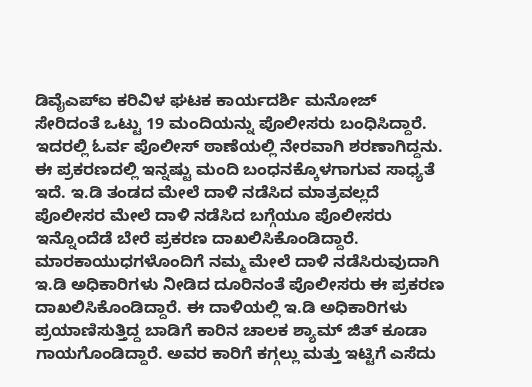ಡಿವೈಎಪ್ಐ ಕರಿವಿಳ ಘಟಕ ಕಾರ್ಯದರ್ಶಿ ಮನೋಜ್ ಸೇರಿದಂತೆ ಒಟ್ಟು 19 ಮಂದಿಯನ್ನು ಪೊಲೀಸರು ಬಂಧಿಸಿದ್ದಾರೆ. ಇದರಲ್ಲಿ ಓರ್ವ ಪೊಲೀಸ್ ಠಾಣೆಯಲ್ಲಿ ನೇರವಾಗಿ ಶರಣಾಗಿದ್ದನು. ಈ ಪ್ರಕರಣದಲ್ಲಿ ಇನ್ನಷ್ಟು ಮಂದಿ ಬಂಧನಕ್ಕೊಳಗಾಗುವ ಸಾಧ್ಯತೆ ಇದೆ. ಇ.ಡಿ ತಂಡದ ಮೇಲೆ ದಾಳಿ ನಡೆಸಿದ ಮಾತ್ರವಲ್ಲದೆ ಪೊಲೀಸರ ಮೇಲೆ ದಾಳಿ ನಡೆಸಿದ ಬಗ್ಗೆಯೂ ಪೊಲೀಸರು ಇನ್ನೊಂದೆಡೆ ಬೇರೆ ಪ್ರಕರಣ ದಾಖಲಿಸಿಕೊಂಡಿದ್ದಾರೆ.
ಮಾರಕಾಯುಧಗಳೊಂದಿಗೆ ನಮ್ಮ ಮೇಲೆ ದಾಳಿ ನಡೆಸಿರುವುದಾಗಿ ಇ.ಡಿ ಅಧಿಕಾರಿಗಳು ನೀಡಿದ ದೂರಿನಂತೆ ಪೊಲೀಸರು ಈ ಪ್ರಕರಣ ದಾಖಲಿಸಿಕೊಂಡಿದ್ದಾರೆ. ಈ ದಾಳಿಯಲ್ಲಿ ಇ.ಡಿ ಅಧಿಕಾರಿಗಳು ಪ್ರಯಾಣಿಸುತ್ತಿದ್ದ ಬಾಡಿಗೆ ಕಾರಿನ ಚಾಲಕ ಶ್ಯಾಮ್ ಜಿತ್ ಕೂಡಾ ಗಾಯಗೊಂಡಿದ್ದಾರೆ. ಅವರ ಕಾರಿಗೆ ಕಗ್ಗಲ್ಲು ಮತ್ತು ಇಟ್ಟಿಗೆ ಎಸೆದು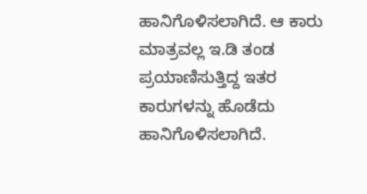ಹಾನಿಗೊಳಿಸಲಾಗಿದೆ. ಆ ಕಾರು ಮಾತ್ರವಲ್ಲ ಇ.ಡಿ ತಂಡ ಪ್ರಯಾಣಿಸುತ್ತಿದ್ದ ಇತರ ಕಾರುಗಳನ್ನು ಹೊಡೆದು ಹಾನಿಗೊಳಿಸಲಾಗಿದೆ.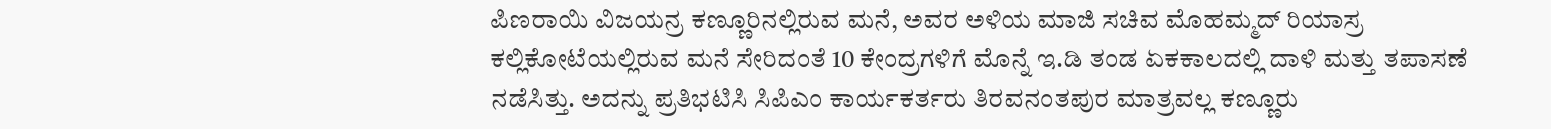ಪಿಣರಾಯಿ ವಿಜಯನ್ರ ಕಣ್ಣೂರಿನಲ್ಲಿರುವ ಮನೆ, ಅವರ ಅಳಿಯ ಮಾಜಿ ಸಚಿವ ಮೊಹಮ್ಮದ್ ರಿಯಾಸ್ರ ಕಲ್ಲಿಕೋಟೆಯಲ್ಲಿರುವ ಮನೆ ಸೇರಿದಂತೆ 10 ಕೇಂದ್ರಗಳಿಗೆ ಮೊನ್ನೆ ಇ.ಡಿ ತಂಡ ಏಕಕಾಲದಲ್ಲಿ ದಾಳಿ ಮತ್ತು ತಪಾಸಣೆ ನಡೆಸಿತ್ತು. ಅದನ್ನು ಪ್ರತಿಭಟಿಸಿ ಸಿಪಿಎಂ ಕಾರ್ಯಕರ್ತರು ತಿರವನಂತಪುರ ಮಾತ್ರವಲ್ಲ ಕಣ್ಣೂರು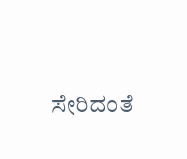ಸೇರಿದಂತೆ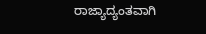ರಾಜ್ಯಾದ್ಯಂತವಾಗಿ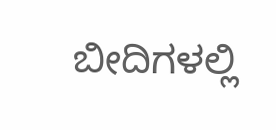ಬೀದಿಗಳಲ್ಲಿ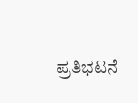ಪ್ರತಿಭಟನೆ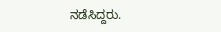ನಡೆಸಿದ್ದರು.